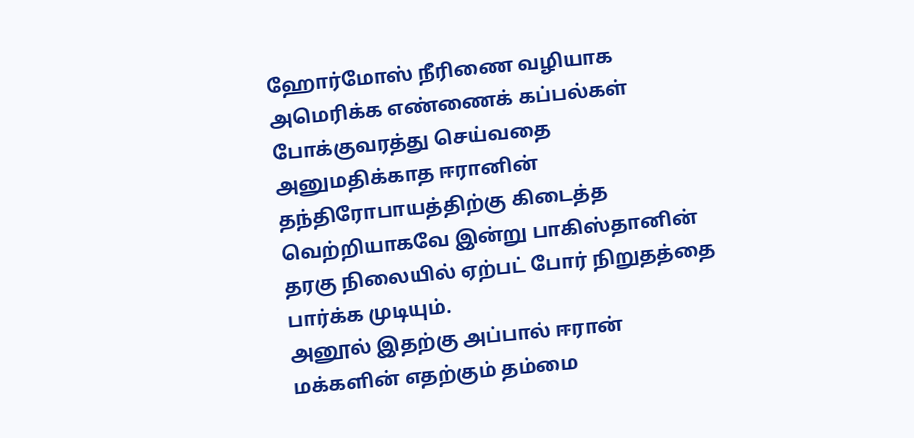ஹோர்மோஸ் நீரிணை வழியாக அமெரிக்க எண்ணைக் கப்பல்கள் போக்குவரத்து செய்வதை அனுமதிக்காத ஈரானின் தந்திரோபாயத்திற்கு கிடைத்த வெற்றியாகவே இன்று பாகிஸ்தானின் தரகு நிலையில் ஏற்பட் போர் நிறுதத்தை பார்க்க முடியும்.
அனூல் இதற்கு அப்பால் ஈரான் மக்களின் எதற்கும் தம்மை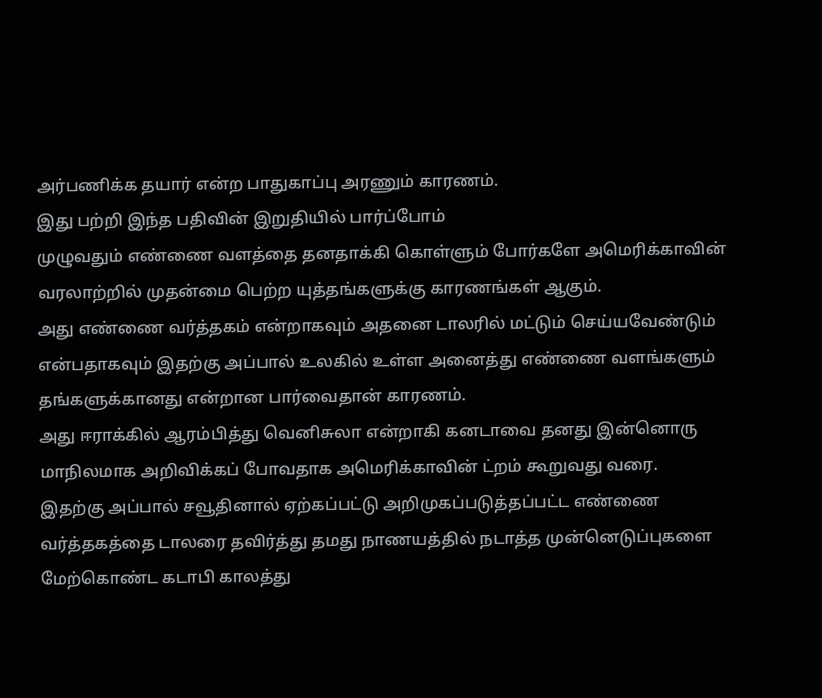அர்பணிக்க தயார் என்ற பாதுகாப்பு அரணும் காரணம்.
இது பற்றி இந்த பதிவின் இறுதியில் பார்ப்போம்
முழுவதும் எண்ணை வளத்தை தனதாக்கி கொள்ளும் போர்களே அமெரிக்காவின் வரலாற்றில் முதன்மை பெற்ற யுத்தங்களுக்கு காரணங்கள் ஆகும்.
அது எண்ணை வர்த்தகம் என்றாகவும் அதனை டாலரில் மட்டும் செய்யவேண்டும் என்பதாகவும் இதற்கு அப்பால் உலகில் உள்ள அனைத்து எண்ணை வளங்களும் தங்களுக்கானது என்றான பார்வைதான் காரணம்.
அது ஈராக்கில் ஆரம்பித்து வெனிசுலா என்றாகி கனடாவை தனது இன்னொரு மாநிலமாக அறிவிக்கப் போவதாக அமெரிக்காவின் ட்றம் கூறுவது வரை.
இதற்கு அப்பால் சவூதினால் ஏற்கப்பட்டு அறிமுகப்படுத்தப்பட்ட எண்ணை வர்த்தகத்தை டாலரை தவிர்த்து தமது நாணயத்தில் நடாத்த முன்னெடுப்புகளை மேற்கொண்ட கடாபி காலத்து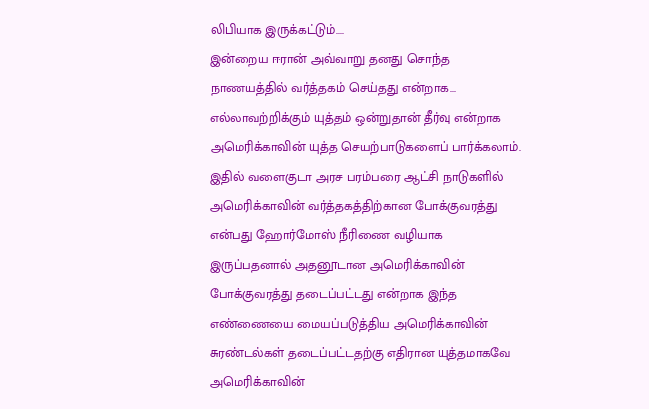லிபியாக இருக்கட்டும்....
இன்றைய ஈரான் அவ்வாறு தனது சொந்த நாணயத்தில் வர்த்தகம் செய்தது என்றாக... எல்லாவற்றிக்கும் யுத்தம் ஒன்றுதான் தீர்வு என்றாக அமெரிக்காவின் யுத்த செயற்பாடுகளைப் பார்க்கலாம்.
இதில் வளைகுடா அரச பரம்பரை ஆட்சி நாடுகளில் அமெரிக்காவின் வர்த்தகத்திற்கான போக்குவரத்து என்பது ஹோர்மோஸ் நீரிணை வழியாக இருப்பதனால் அதனூடான அமெரிக்காவின் போக்குவரத்து தடைப்பட்டது என்றாக இந்த எண்ணையை மையப்படுத்திய அமெரிக்காவின் சுரண்டல்கள் தடைப்பட்டதற்கு எதிரான யுத்தமாகவே அமெரிக்காவின்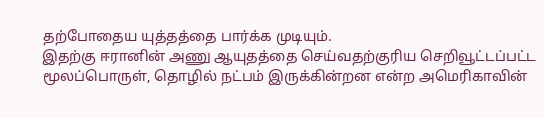தற்போதைய யுத்தத்தை பார்க்க முடியும்.
இதற்கு ஈரானின் அணு ஆயுதத்தை செய்வதற்குரிய செறிவூட்டப்பட்ட மூலப்பொருள், தொழில் நட்பம் இருக்கின்றன என்ற அமெரிகாவின்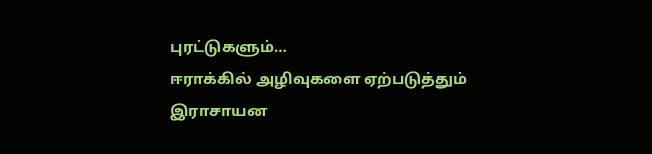புரட்டுகளும்…
ஈராக்கில் அழிவுகளை ஏற்படுத்தும் இராசாயன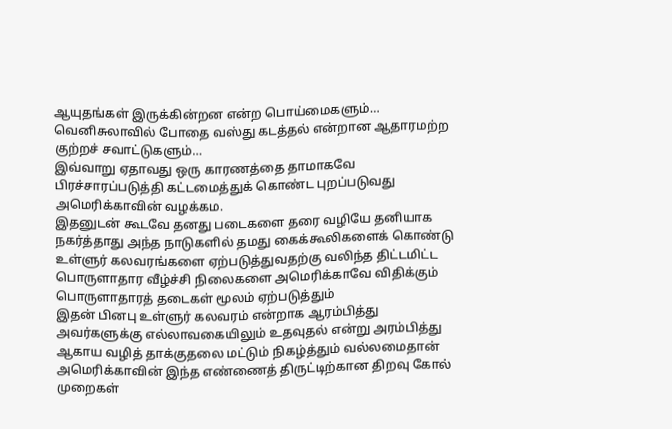ஆயுதங்கள் இருக்கின்றன என்ற பொய்மைகளும்…
வெனிசுலாவில் போதை வஸ்து கடத்தல் என்றான ஆதாரமற்ற குற்றச் சவாட்டுகளும்…
இவ்வாறு ஏதாவது ஒரு காரணத்தை தாமாகவே பிரச்சாரப்படுத்தி கட்டமைத்துக் கொண்ட புறப்படுவது அமெரிக்காவின் வழக்கம.
இதனுடன் கூடவே தனது படைகளை தரை வழியே தனியாக நகர்த்தாது அந்த நாடுகளில் தமது கைக்கூலிகளைக் கொண்டு உள்ளுர் கலவரங்களை ஏற்படுத்துவதற்கு வலிந்த திட்டமிட்ட பொருளாதார வீழ்ச்சி நிலைகளை அமெரிக்காவே விதிக்கும் பொருளாதாரத் தடைகள் மூலம் ஏற்படுத்தும்
இதன் பினபு உள்ளுர் கலவரம் என்றாக ஆரம்பித்து அவர்களுக்கு எல்லாவகையிலும் உதவுதல் என்று அரம்பித்து ஆகாய வழித் தாக்குதலை மட்டும் நிகழ்த்தும் வல்லமைதான் அமெரிக்காவின் இந்த எண்ணைத் திருட்டிற்கான திறவு கோல் முறைகள்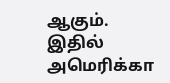ஆகும்.
இதில் அமெரிக்கா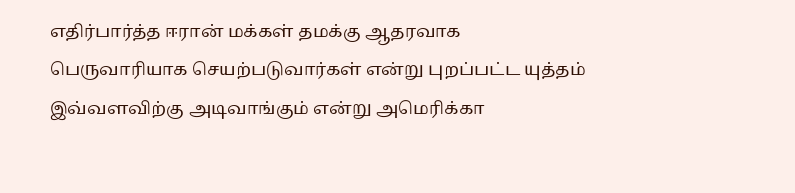எதிர்பார்த்த ஈரான் மக்கள் தமக்கு ஆதரவாக பெருவாரியாக செயற்படுவார்கள் என்று புறப்பட்ட யுத்தம் இவ்வளவிற்கு அடிவாங்கும் என்று அமெரிக்கா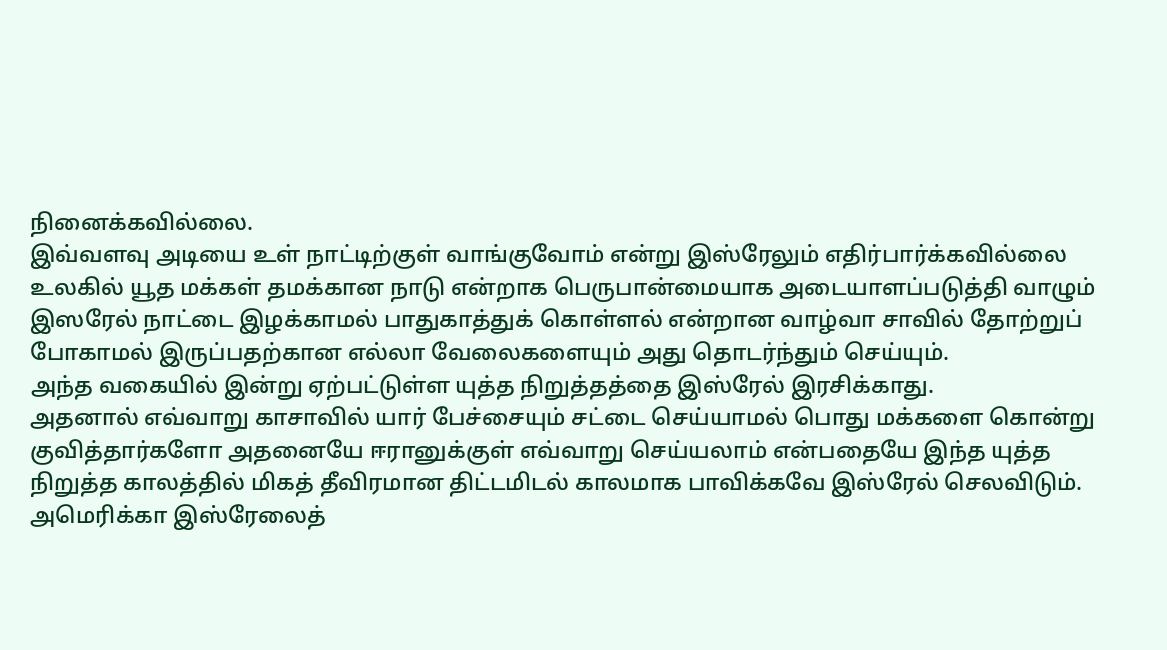நினைக்கவில்லை.
இவ்வளவு அடியை உள் நாட்டிற்குள் வாங்குவோம் என்று இஸ்ரேலும் எதிர்பார்க்கவில்லை
உலகில் யூத மக்கள் தமக்கான நாடு என்றாக பெருபான்மையாக அடையாளப்படுத்தி வாழும் இஸரேல் நாட்டை இழக்காமல் பாதுகாத்துக் கொள்ளல் என்றான வாழ்வா சாவில் தோற்றுப் போகாமல் இருப்பதற்கான எல்லா வேலைகளையும் அது தொடர்ந்தும் செய்யும்.
அந்த வகையில் இன்று ஏற்பட்டுள்ள யுத்த நிறுத்தத்தை இஸ்ரேல் இரசிக்காது.
அதனால் எவ்வாறு காசாவில் யார் பேச்சையும் சட்டை செய்யாமல் பொது மக்களை கொன்று குவித்தார்களோ அதனையே ஈரானுக்குள் எவ்வாறு செய்யலாம் என்பதையே இந்த யுத்த நிறுத்த காலத்தில் மிகத் தீவிரமான திட்டமிடல் காலமாக பாவிக்கவே இஸ்ரேல் செலவிடும்.
அமெரிக்கா இஸ்ரேலைத்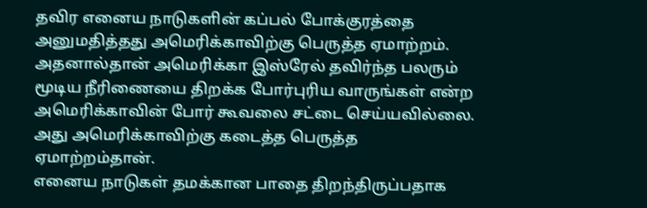தவிர எனைய நாடுகளின் கப்பல் போக்குரத்தை அனுமதித்தது அமெரிக்காவிற்கு பெருத்த ஏமாற்றம். அதனால்தான் அமெரிக்கா இஸ்ரேல் தவிர்ந்த பலரும் மூடிய நீரிணையை திறக்க போர்புரிய வாருங்கள் என்ற அமெரிக்காவின் போர் கூவலை சட்டை செய்யவில்லை.
அது அமெரிக்காவிற்கு கடைத்த பெருத்த ஏமாற்றம்தான்.
எனைய நாடுகள் தமக்கான பாதை திறந்திருப்பதாக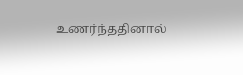உணர்ந்ததினால்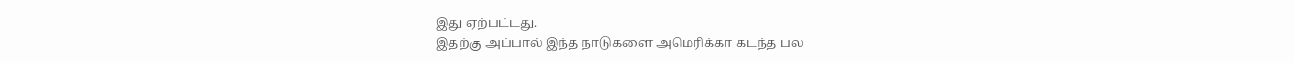இது ஏற்பட்டது.
இதற்கு அப்பால் இந்த நாடுகளை அமெரிக்கா கடந்த பல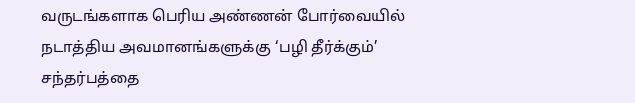வருடங்களாக பெரிய அண்ணன் போர்வையில் நடாத்திய அவமானங்களுக்கு ‘பழி தீர்க்கும்’ சந்தர்பத்தை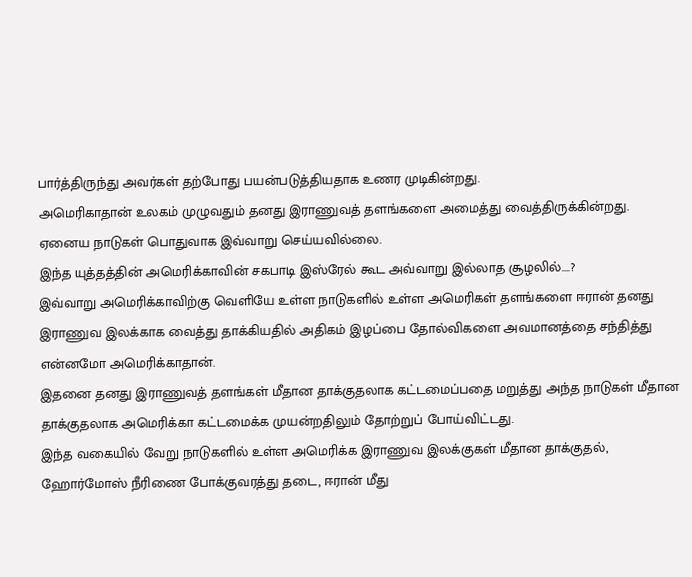பார்த்திருந்து அவர்கள் தற்போது பயன்படுத்தியதாக உணர முடிகின்றது.
அமெரிகாதான் உலகம் முழுவதும் தனது இராணுவத் தளங்களை அமைத்து வைத்திருக்கின்றது. ஏனைய நாடுகள் பொதுவாக இவ்வாறு செய்யவில்லை.
இந்த யுத்தத்தின் அமெரிக்காவின் சகபாடி இஸ்ரேல் கூட அவ்வாறு இல்லாத சூழலில்….?
இவ்வாறு அமெரிக்காவிற்கு வெளியே உள்ள நாடுகளில் உள்ள அமெரிகள் தளங்களை ஈரான் தனது இராணுவ இலக்காக வைத்து தாக்கியதில் அதிகம் இழப்பை தோல்விகளை அவமானத்தை சந்தித்து என்னமோ அமெரிக்காதான்.
இதனை தனது இராணுவத் தளங்கள் மீதான தாக்குதலாக கட்டமைப்பதை மறுத்து அந்த நாடுகள் மீதான தாக்குதலாக அமெரிக்கா கட்டமைக்க முயன்றதிலும் தோற்றுப் போய்விட்டது.
இந்த வகையில் வேறு நாடுகளில் உள்ள அமெரிக்க இராணுவ இலக்குகள் மீதான தாக்குதல், ஹோர்மோஸ் நீரிணை போக்குவரத்து தடை, ஈரான் மீது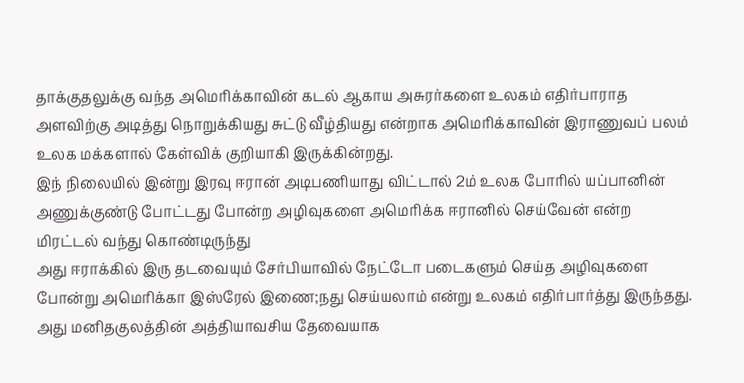தாக்குதலுக்கு வந்த அமெரிக்காவின் கடல் ஆகாய அசுரர்களை உலகம் எதிர்பாராத அளவிற்கு அடித்து நொறுக்கியது சுட்டு வீழ்தியது என்றாக அமெரிக்காவின் இராணுவப் பலம் உலக மக்களால் கேள்விக் குறியாகி இருக்கின்றது.
இந் நிலையில் இன்று இரவு ஈரான் அடிபணியாது விட்டால் 2ம் உலக போரில் யப்பானின் அணுக்குண்டு போட்டது போன்ற அழிவுகளை அமெரிக்க ஈரானில் செய்வேன் என்ற மிரட்டல் வந்து கொண்டிருந்து
அது ஈராக்கில் இரு தடவையும் சேர்பியாவில் நேட்டோ படைகளும் செய்த அழிவுகளை போன்று அமெரிக்கா இஸ்ரேல் இணை;நது செய்யலாம் என்று உலகம் எதிர்பார்த்து இருந்தது.
அது மனிதகுலத்தின் அத்தியாவசிய தேவையாக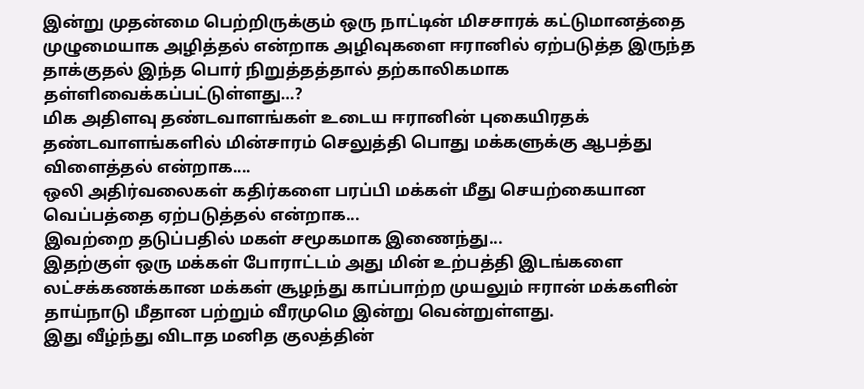இன்று முதன்மை பெற்றிருக்கும் ஒரு நாட்டின் மிசசாரக் கட்டுமானத்தை முழுமையாக அழித்தல் என்றாக அழிவுகளை ஈரானில் ஏற்படுத்த இருந்த தாக்குதல் இந்த பொர் நிறுத்தத்தால் தற்காலிகமாக தள்ளிவைக்கப்பட்டுள்ளது…?
மிக அதிளவு தண்டவாளங்கள் உடைய ஈரானின் புகையிரதக் தண்டவாளங்களில் மின்சாரம் செலுத்தி பொது மக்களுக்கு ஆபத்து விளைத்தல் என்றாக....
ஒலி அதிர்வலைகள் கதிர்களை பரப்பி மக்கள் மீது செயற்கையான வெப்பத்தை ஏற்படுத்தல் என்றாக...
இவற்றை தடுப்பதில் மகள் சமூகமாக இணைந்து...
இதற்குள் ஒரு மக்கள் போராட்டம் அது மின் உற்பத்தி இடங்களை லட்சக்கணக்கான மக்கள் சூழந்து காப்பாற்ற முயலும் ஈரான் மக்களின் தாய்நாடு மீதான பற்றும் வீரமுமெ இன்று வென்றுள்ளது.
இது வீழ்ந்து விடாத மனித குலத்தின்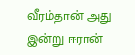வீரம்தான் அது இன்று ஈரான்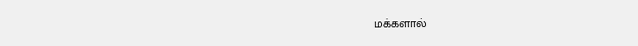மக்களால்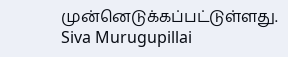முன்னெடுக்கப்பட்டுள்ளது.
Siva Murugupillai